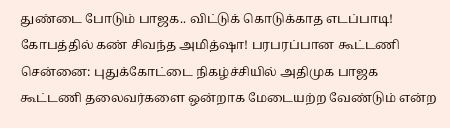துண்டை போடும் பாஜக.. விட்டுக் கொடுக்காத எடப்பாடி! கோபத்தில் கண் சிவந்த அமித்ஷா! பரபரப்பான கூட்டணி
சென்னை: புதுக்கோட்டை நிகழ்ச்சியில் அதிமுக பாஜக கூட்டணி தலைவர்களை ஒன்றாக மேடையற்ற வேண்டும் என்ற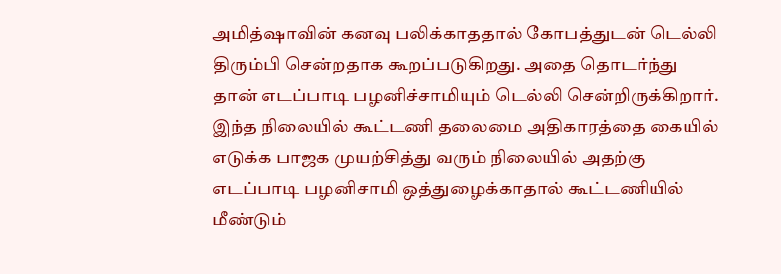அமித்ஷாவின் கனவு பலிக்காததால் கோபத்துடன் டெல்லி திரும்பி சென்றதாக கூறப்படுகிறது. அதை தொடர்ந்து தான் எடப்பாடி பழனிச்சாமியும் டெல்லி சென்றிருக்கிறார். இந்த நிலையில் கூட்டணி தலைமை அதிகாரத்தை கையில் எடுக்க பாஜக முயற்சித்து வரும் நிலையில் அதற்கு எடப்பாடி பழனிசாமி ஒத்துழைக்காதால் கூட்டணியில் மீண்டும்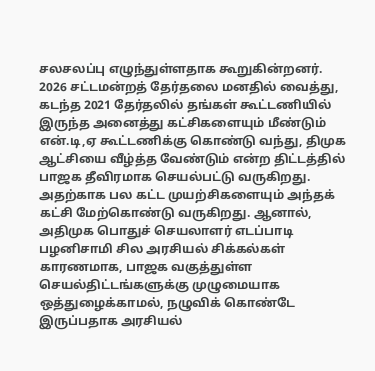சலசலப்பு எழுந்துள்ளதாக கூறுகின்றனர்.
2026 சட்டமன்றத் தேர்தலை மனதில் வைத்து, கடந்த 2021 தேர்தலில் தங்கள் கூட்டணியில் இருந்த அனைத்து கட்சிகளையும் மீண்டும் என்.டி,ஏ கூட்டணிக்கு கொண்டு வந்து, திமுக ஆட்சியை வீழ்த்த வேண்டும் என்ற திட்டத்தில் பாஜக தீவிரமாக செயல்பட்டு வருகிறது.
அதற்காக பல கட்ட முயற்சிகளையும் அந்தக் கட்சி மேற்கொண்டு வருகிறது. ஆனால், அதிமுக பொதுச் செயலாளர் எடப்பாடி பழனிசாமி சில அரசியல் சிக்கல்கள் காரணமாக, பாஜக வகுத்துள்ள செயல்திட்டங்களுக்கு முழுமையாக ஒத்துழைக்காமல், நழுவிக் கொண்டே இருப்பதாக அரசியல்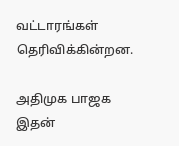வட்டாரங்கள் தெரிவிக்கின்றன.

அதிமுக பாஜக
இதன்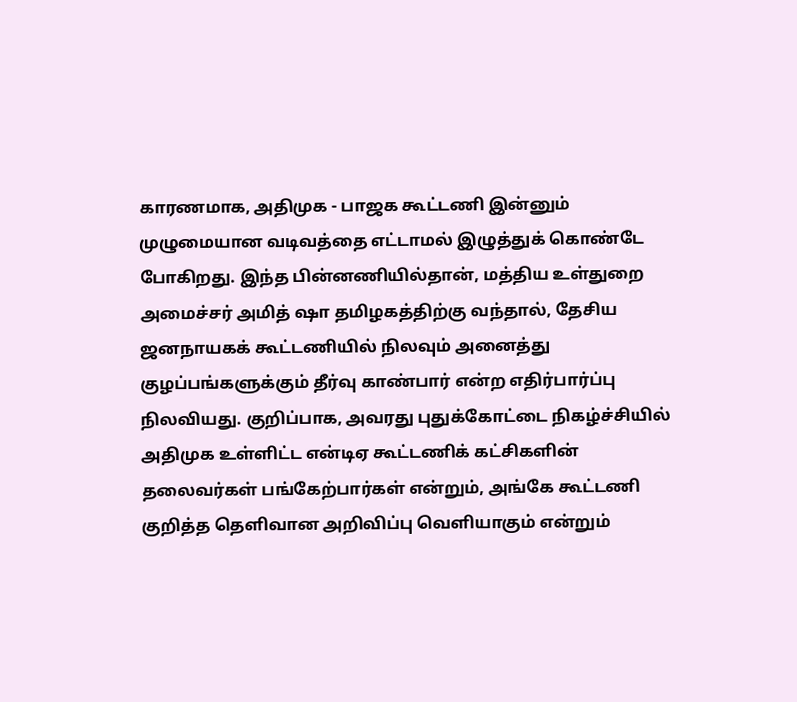காரணமாக, அதிமுக - பாஜக கூட்டணி இன்னும் முழுமையான வடிவத்தை எட்டாமல் இழுத்துக் கொண்டே போகிறது. இந்த பின்னணியில்தான், மத்திய உள்துறை அமைச்சர் அமித் ஷா தமிழகத்திற்கு வந்தால், தேசிய ஜனநாயகக் கூட்டணியில் நிலவும் அனைத்து குழப்பங்களுக்கும் தீர்வு காண்பார் என்ற எதிர்பார்ப்பு நிலவியது. குறிப்பாக, அவரது புதுக்கோட்டை நிகழ்ச்சியில் அதிமுக உள்ளிட்ட என்டிஏ கூட்டணிக் கட்சிகளின் தலைவர்கள் பங்கேற்பார்கள் என்றும், அங்கே கூட்டணி குறித்த தெளிவான அறிவிப்பு வெளியாகும் என்றும்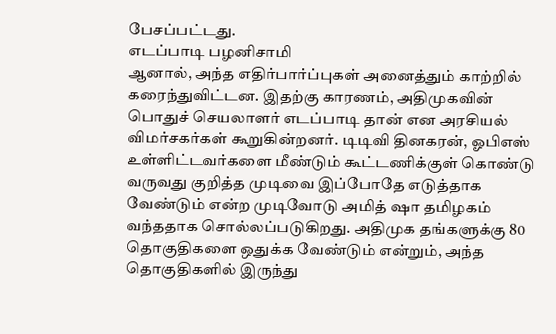பேசப்பட்டது.
எடப்பாடி பழனிசாமி
ஆனால், அந்த எதிர்பார்ப்புகள் அனைத்தும் காற்றில் கரைந்துவிட்டன. இதற்கு காரணம், அதிமுகவின் பொதுச் செயலாளர் எடப்பாடி தான் என அரசியல் விமர்சகர்கள் கூறுகின்றனர். டிடிவி தினகரன், ஓபிஎஸ் உள்ளிட்டவர்களை மீண்டும் கூட்டணிக்குள் கொண்டு வருவது குறித்த முடிவை இப்போதே எடுத்தாக வேண்டும் என்ற முடிவோடு அமித் ஷா தமிழகம் வந்ததாக சொல்லப்படுகிறது. அதிமுக தங்களுக்கு 80 தொகுதிகளை ஒதுக்க வேண்டும் என்றும், அந்த தொகுதிகளில் இருந்து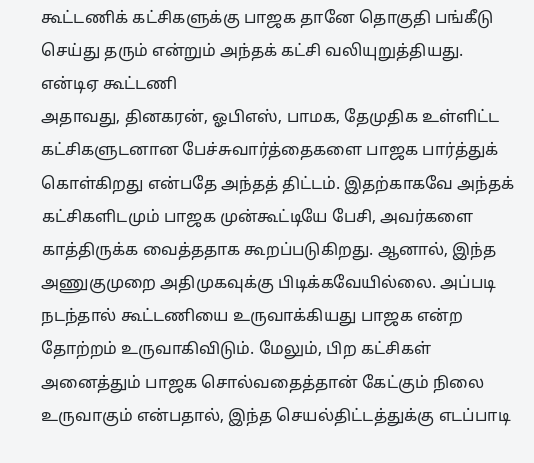கூட்டணிக் கட்சிகளுக்கு பாஜக தானே தொகுதி பங்கீடு செய்து தரும் என்றும் அந்தக் கட்சி வலியுறுத்தியது.
என்டிஏ கூட்டணி
அதாவது, தினகரன், ஓபிஎஸ், பாமக, தேமுதிக உள்ளிட்ட கட்சிகளுடனான பேச்சுவார்த்தைகளை பாஜக பார்த்துக் கொள்கிறது என்பதே அந்தத் திட்டம். இதற்காகவே அந்தக் கட்சிகளிடமும் பாஜக முன்கூட்டியே பேசி, அவர்களை காத்திருக்க வைத்ததாக கூறப்படுகிறது. ஆனால், இந்த அணுகுமுறை அதிமுகவுக்கு பிடிக்கவேயில்லை. அப்படி நடந்தால் கூட்டணியை உருவாக்கியது பாஜக என்ற தோற்றம் உருவாகிவிடும். மேலும், பிற கட்சிகள் அனைத்தும் பாஜக சொல்வதைத்தான் கேட்கும் நிலை உருவாகும் என்பதால், இந்த செயல்திட்டத்துக்கு எடப்பாடி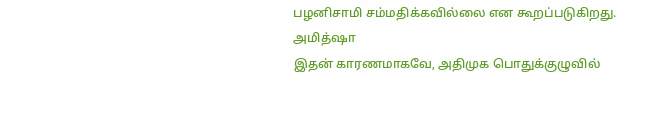பழனிசாமி சம்மதிக்கவில்லை என கூறப்படுகிறது.
அமித்ஷா
இதன் காரணமாகவே, அதிமுக பொதுக்குழுவில்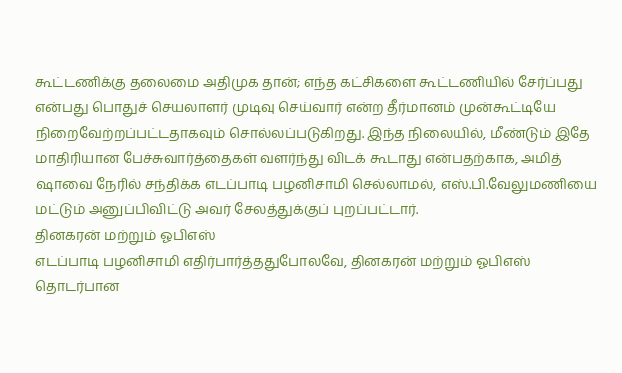கூட்டணிக்கு தலைமை அதிமுக தான்; எந்த கட்சிகளை கூட்டணியில் சேர்ப்பது என்பது பொதுச் செயலாளர் முடிவு செய்வார் என்ற தீர்மானம் முன்கூட்டியே நிறைவேற்றப்பட்டதாகவும் சொல்லப்படுகிறது. இந்த நிலையில், மீண்டும் இதே மாதிரியான பேச்சுவார்த்தைகள் வளர்ந்து விடக் கூடாது என்பதற்காக, அமித் ஷாவை நேரில் சந்திக்க எடப்பாடி பழனிசாமி செல்லாமல், எஸ்.பி.வேலுமணியை மட்டும் அனுப்பிவிட்டு அவர் சேலத்துக்குப் புறப்பட்டார்.
தினகரன் மற்றும் ஓபிஎஸ்
எடப்பாடி பழனிசாமி எதிர்பார்த்ததுபோலவே, தினகரன் மற்றும் ஓபிஎஸ் தொடர்பான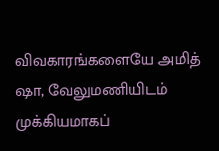விவகாரங்களையே அமித் ஷா, வேலுமணியிடம் முக்கியமாகப்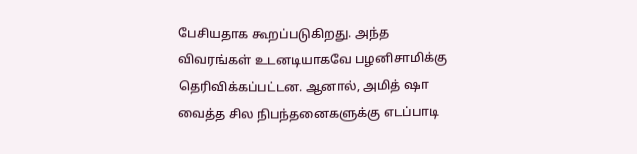பேசியதாக கூறப்படுகிறது. அந்த விவரங்கள் உடனடியாகவே பழனிசாமிக்கு தெரிவிக்கப்பட்டன. ஆனால், அமித் ஷா வைத்த சில நிபந்தனைகளுக்கு எடப்பாடி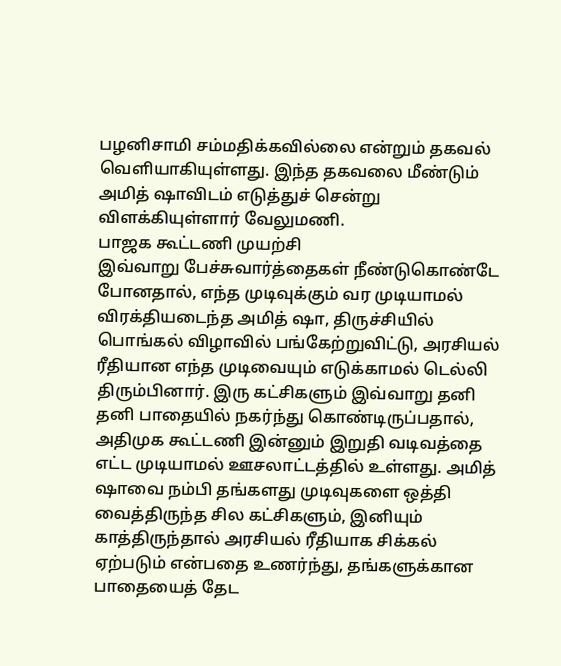பழனிசாமி சம்மதிக்கவில்லை என்றும் தகவல் வெளியாகியுள்ளது. இந்த தகவலை மீண்டும் அமித் ஷாவிடம் எடுத்துச் சென்று விளக்கியுள்ளார் வேலுமணி.
பாஜக கூட்டணி முயற்சி
இவ்வாறு பேச்சுவார்த்தைகள் நீண்டுகொண்டே போனதால், எந்த முடிவுக்கும் வர முடியாமல் விரக்தியடைந்த அமித் ஷா, திருச்சியில் பொங்கல் விழாவில் பங்கேற்றுவிட்டு, அரசியல் ரீதியான எந்த முடிவையும் எடுக்காமல் டெல்லி திரும்பினார். இரு கட்சிகளும் இவ்வாறு தனி தனி பாதையில் நகர்ந்து கொண்டிருப்பதால், அதிமுக கூட்டணி இன்னும் இறுதி வடிவத்தை எட்ட முடியாமல் ஊசலாட்டத்தில் உள்ளது. அமித் ஷாவை நம்பி தங்களது முடிவுகளை ஒத்தி வைத்திருந்த சில கட்சிகளும், இனியும் காத்திருந்தால் அரசியல் ரீதியாக சிக்கல் ஏற்படும் என்பதை உணர்ந்து, தங்களுக்கான பாதையைத் தேட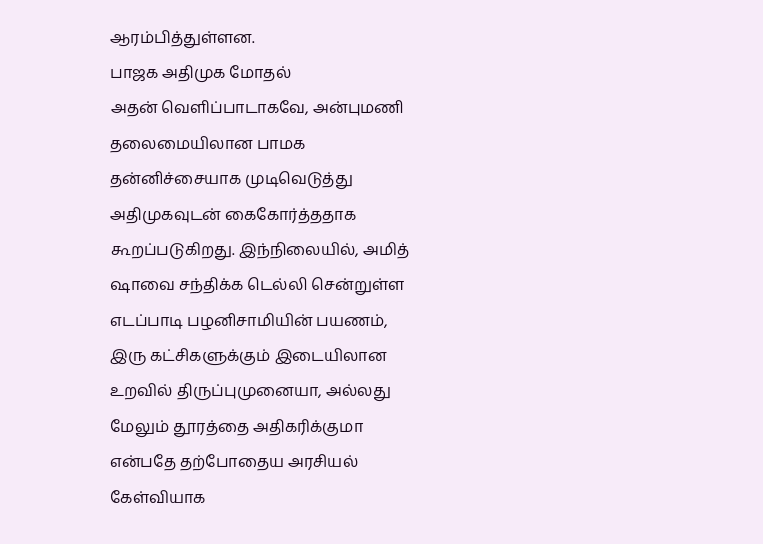ஆரம்பித்துள்ளன.
பாஜக அதிமுக மோதல்
அதன் வெளிப்பாடாகவே, அன்புமணி தலைமையிலான பாமக தன்னிச்சையாக முடிவெடுத்து அதிமுகவுடன் கைகோர்த்ததாக கூறப்படுகிறது. இந்நிலையில், அமித் ஷாவை சந்திக்க டெல்லி சென்றுள்ள எடப்பாடி பழனிசாமியின் பயணம், இரு கட்சிகளுக்கும் இடையிலான உறவில் திருப்புமுனையா, அல்லது மேலும் தூரத்தை அதிகரிக்குமா என்பதே தற்போதைய அரசியல் கேள்வியாக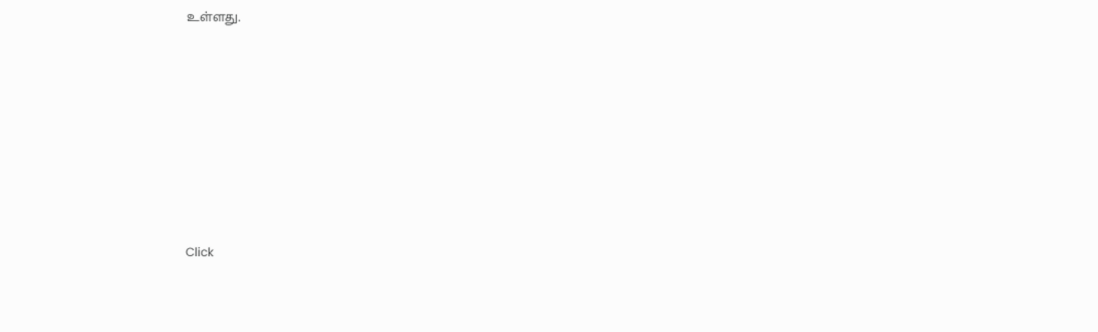உள்ளது.











Click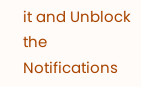it and Unblock the Notifications